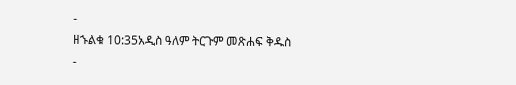-
ዘኁልቁ 10:35አዲስ ዓለም ትርጉም መጽሐፍ ቅዱስ
-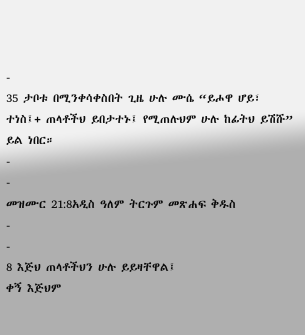-
35 ታቦቱ በሚንቀሳቀስበት ጊዜ ሁሉ ሙሴ “ይሖዋ ሆይ፣ ተነስ፤+ ጠላቶችህ ይበታተኑ፤ የሚጠሉህም ሁሉ ከፊትህ ይሽሹ” ይል ነበር።
-
-
መዝሙር 21:8አዲስ ዓለም ትርጉም መጽሐፍ ቅዱስ
-
-
8 እጅህ ጠላቶችህን ሁሉ ይይዛቸዋል፤
ቀኝ እጅህም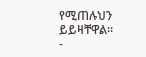የሚጠሉህን ይይዛቸዋል።
-